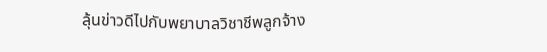ลุ้นข่าวดีไปกับพยาบาลวิชาชีพลูกจ้าง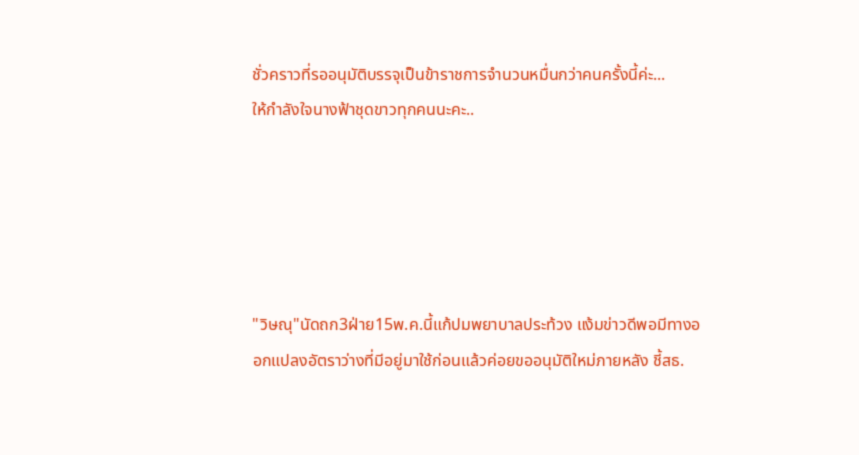ชั่วคราวที่รออนุมัติบรรจุเป็นข้าราชการจำนวนหมื่นกว่าคนครั้งนี้ค่ะ...
ให้กำลังใจนางฟ้าชุดขาวทุกคนนะคะ..





"วิษณุ"นัดถก3ฝ่าย15พ.ค.นี้แก้ปมพยาบาลประท้วง แง้มข่าวดีพอมีทางออกแปลงอัตราว่างที่มีอยู่มาใช้ก่อนแล้วค่อยขออนุมัติใหม่ภายหลัง ชี้สธ.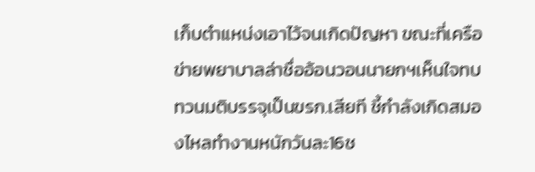เก็บตำแหน่งเอาไว้จนเกิดปัญหา ขณะที่เครือข่ายพยาบาลล่าชื่ออ้อนวอนนายกฯเห็นใจทบทวนมติบรรจุเป็นขรก.เสียที ชี้กำลังเกิดสมองไหลทำงานหนักวันละ16ช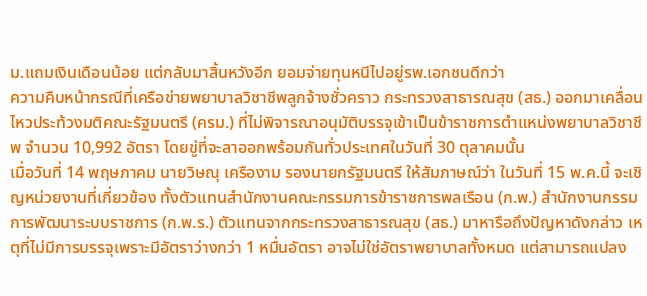ม.แถมเงินเดือนน้อย แต่กลับมาสิ้นหวังอีก ยอมจ่ายทุนหนีไปอยู่รพ.เอกชนดีกว่า
ความคืบหน้ากรณีที่เครือข่ายพยาบาลวิชาชีพลูกจ้างชั่วคราว กระทรวงสาธารณสุข (สธ.) ออกมาเคลื่อนไหวประท้วงมติคณะรัฐมนตรี (ครม.) ที่ไม่พิจารณาอนุมัติบรรจุเข้าเป็นข้าราชการตำแหน่งพยาบาลวิชาชีพ จำนวน 10,992 อัตรา โดยขู่ที่จะลาออกพร้อมกันทั่วประเทศในวันที่ 30 ตุลาคมนั้น
เมื่อวันที่ 14 พฤษภาคม นายวิษณุ เครืองาม รองนายกรัฐมนตรี ให้สัมภาษณ์ว่า ในวันที่ 15 พ.ค.นี้ จะเชิญหน่วยงานที่เกี่ยวข้อง ทั้งตัวแทนสำนักงานคณะกรรมการข้าราชการพลเรือน (ก.พ.) สำนักงานกรรมการพัฒนาระบบราชการ (ก.พ.ร.) ตัวแทนจากกระทรวงสาธารณสุข (สธ.) มาหารือถึงปัญหาดังกล่าว เหตุที่ไม่มีการบรรจุเพราะมีอัตราว่างกว่า 1 หมื่นอัตรา อาจไม่ใช่อัตราพยาบาลทั้งหมด แต่สามารถแปลง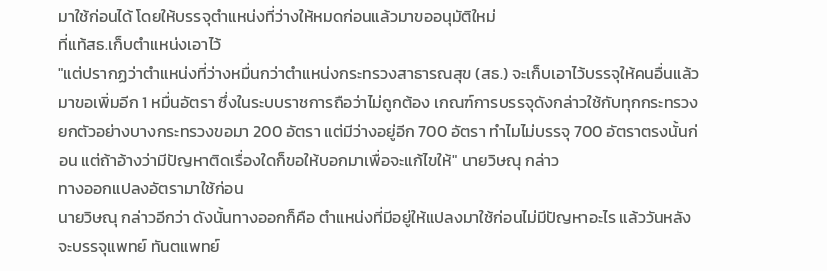มาใช้ก่อนได้ โดยให้บรรจุตำแหน่งที่ว่างให้หมดก่อนแล้วมาขออนุมัติใหม่
ที่แท้สธ.เก็บตำแหน่งเอาไว้
"แต่ปรากฏว่าตำแหน่งที่ว่างหมื่นกว่าตำแหน่งกระทรวงสาธารณสุข (สธ.) จะเก็บเอาไว้บรรจุให้คนอื่นแล้วมาขอเพิ่มอีก 1 หมื่นอัตรา ซึ่งในระบบราชการถือว่าไม่ถูกต้อง เกณฑ์การบรรจุดังกล่าวใช้กับทุกกระทรวง ยกตัวอย่างบางกระทรวงขอมา 200 อัตรา แต่มีว่างอยู่อีก 700 อัตรา ทำไมไม่บรรจุ 700 อัตราตรงนั้นก่อน แต่ถ้าอ้างว่ามีปัญหาติดเรื่องใดก็ขอให้บอกมาเพื่อจะแก้ไขให้" นายวิษณุ กล่าว
ทางออกแปลงอัตรามาใช้ก่อน
นายวิษณุ กล่าวอีกว่า ดังนั้นทางออกก็คือ ตำแหน่งที่มีอยู่ให้แปลงมาใช้ก่อนไม่มีปัญหาอะไร แล้ววันหลังจะบรรจุแพทย์ ทันตแพทย์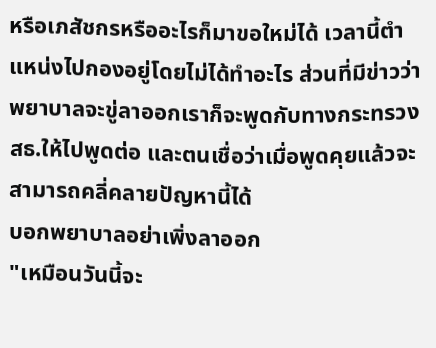หรือเภสัชกรหรืออะไรก็มาขอใหม่ได้ เวลานี้ตำแหน่งไปกองอยู่โดยไม่ได้ทำอะไร ส่วนที่มีข่าวว่าพยาบาลจะขู่ลาออกเราก็จะพูดกับทางกระทรวงสธ.ให้ไปพูดต่อ และตนเชื่อว่าเมื่อพูดคุยแล้วจะสามารถคลี่คลายปัญหานี้ได้
บอกพยาบาลอย่าเพิ่งลาออก
"เหมือนวันนี้จะ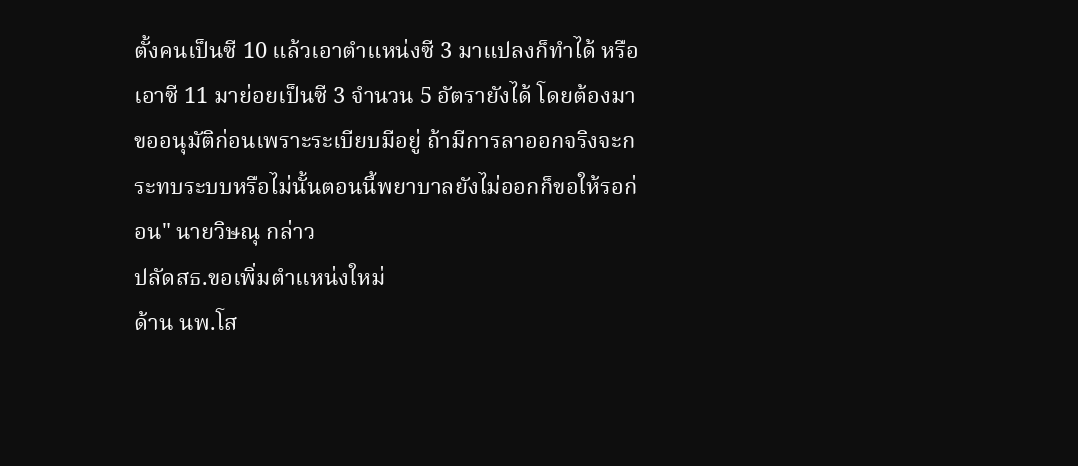ตั้งคนเป็นซี 10 แล้วเอาตำแหน่งซี 3 มาแปลงก็ทำได้ หรือเอาซี 11 มาย่อยเป็นซี 3 จำนวน 5 อัตรายังได้ โดยต้องมาขออนุมัติก่อนเพราะระเบียบมีอยู่ ถ้ามีการลาออกจริงจะกระทบระบบหรือไม่นั้นตอนนี้พยาบาลยังไม่ออกก็ขอให้รอก่อน" นายวิษณุ กล่าว
ปลัดสธ.ขอเพิ่มตำแหน่งใหม่
ด้าน นพ.โส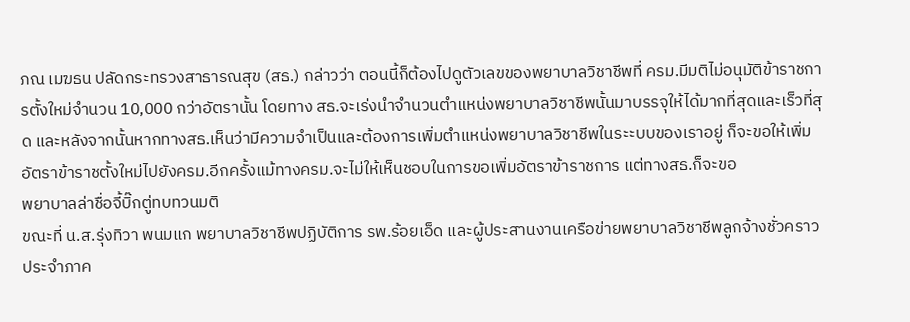ภณ เมฆธน ปลัดกระทรวงสาธารณสุข (สธ.) กล่าวว่า ตอนนี้ก็ต้องไปดูตัวเลขของพยาบาลวิชาชีพที่ ครม.มีมติไม่อนุมัติข้าราชการตั้งใหม่จำนวน 10,000 กว่าอัตรานั้น โดยทาง สธ.จะเร่งนำจำนวนตำแหน่งพยาบาลวิชาชีพนั้นมาบรรจุให้ได้มากที่สุดและเร็วที่สุด และหลังจากนั้นหากทางสธ.เห็นว่ามีความจำเป็นและต้องการเพิ่มตำแหน่งพยาบาลวิชาชีพในระะบบของเราอยู่ ก็จะขอให้เพิ่มอัตราข้าราชตั้งใหม่ไปยังครม.อีกครั้งแม้ทางครม.จะไม่ให้เห็นชอบในการขอเพิ่มอัตราข้าราชการ แต่ทางสธ.ก็จะขอ
พยาบาลล่าชื่อจี้บิ๊กตู่ทบทวนมติ
ขณะที่ น.ส.รุ่งทิวา พนมแก พยาบาลวิชาชีพปฏิบัติการ รพ.ร้อยเอ็ด และผู้ประสานงานเครือข่ายพยาบาลวิชาชีพลูกจ้างชั่วคราว ประจำภาค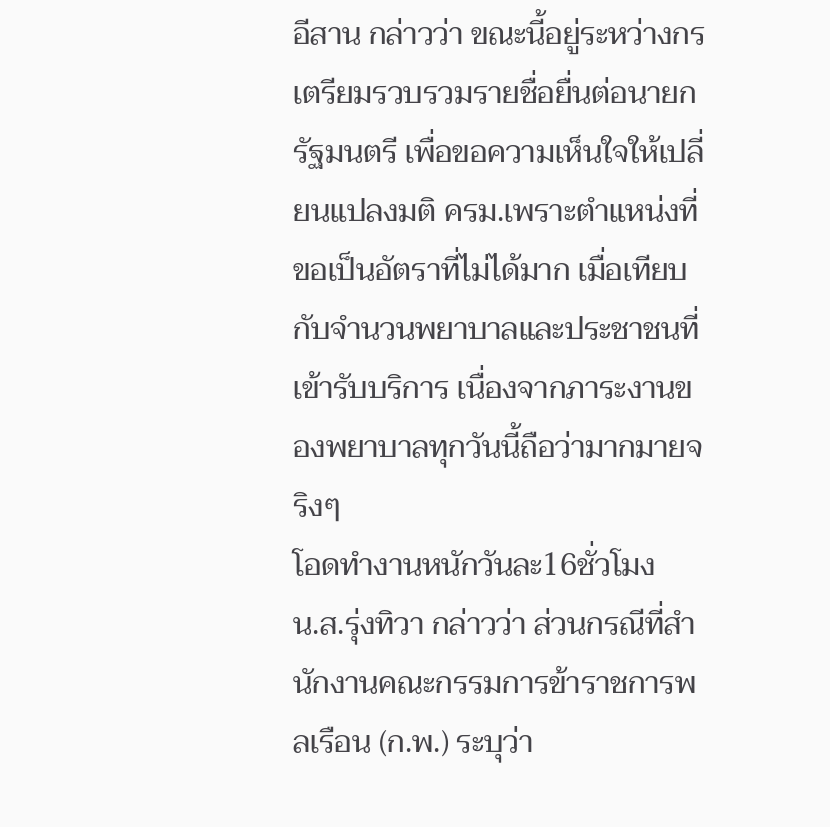อีสาน กล่าวว่า ขณะนี้อยู่ระหว่างกรเตรียมรวบรวมรายชื่อยื่นต่อนายกรัฐมนตรี เพื่อขอความเห็นใจให้เปลี่ยนแปลงมติ ครม.เพราะตำแหน่งที่ขอเป็นอัตราที่ไม่ได้มาก เมื่อเทียบกับจำนวนพยาบาลและประชาชนที่เข้ารับบริการ เนื่องจากภาระงานของพยาบาลทุกวันนี้ถือว่ามากมายจริงๆ
โอดทำงานหนักวันละ16ชั่วโมง
น.ส.รุ่งทิวา กล่าวว่า ส่วนกรณีที่สำนักงานคณะกรรมการข้าราชการพลเรือน (ก.พ.) ระบุว่า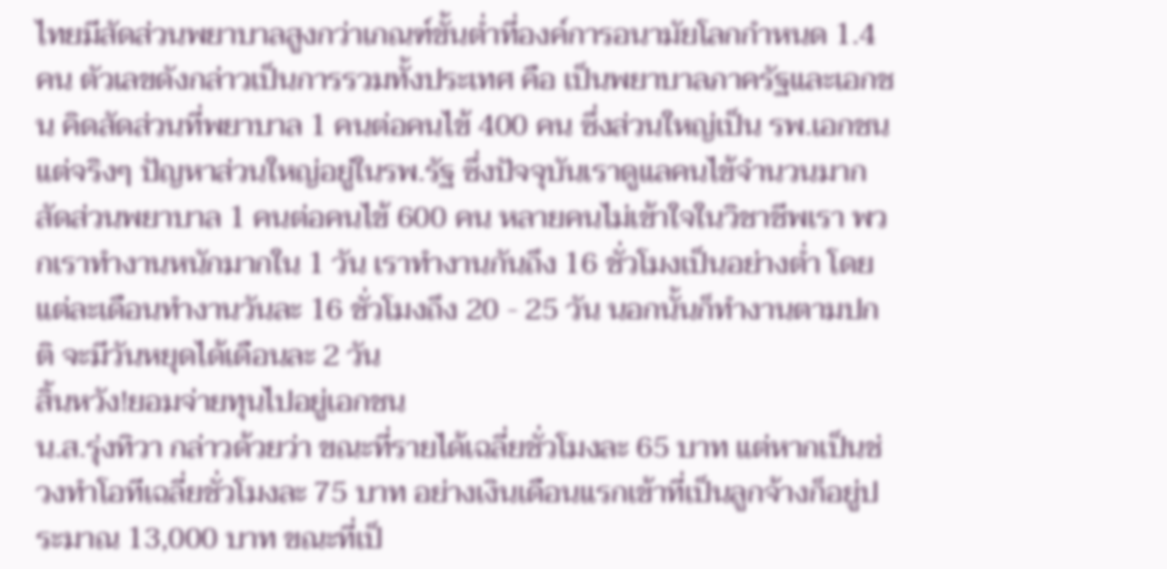ไทยมีสัดส่วนพยาบาลสูงกว่าเกณฑ์ขั้นต่ำที่องค์การอนามัยโลกกำหนด 1.4 คน ตัวเลขดังกล่าวเป็นการรวมทั้งประเทศ คือ เป็นพยาบาลภาครัฐและเอกชน คิดสัดส่วนที่พยาบาล 1 คนต่อคนไข้ 400 คน ซึ่งส่วนใหญ่เป็น รพ.เอกชน แต่จริงๆ ปัญหาส่วนใหญ่อยู่ในรพ.รัฐ ซึ่งปัจจุบันเราดูแลคนไข้จำนวนมากสัดส่วนพยาบาล 1 คนต่อคนไข้ 600 คน หลายคนไม่เข้าใจในวิชาชีพเรา พวกเราทำงานหนักมากใน 1 วัน เราทำงานกันถึง 16 ชั่วโมงเป็นอย่างต่ำ โดยแต่ละเดือนทำงานวันละ 16 ชั่วโมงถึง 20 - 25 วัน นอกนั้นก็ทำงานตามปกติ จะมีวันหยุดได้เดือนละ 2 วัน
สิ้นหวัง!ยอมจ่ายทุนไปอยู่เอกชน
น.ส.รุ่งทิวา กล่าวด้วยว่า ขณะที่รายได้เฉลี่ยชั่วโมงละ 65 บาท แต่หากเป็นช่วงทำโอทีเฉลี่ยชั่วโมงละ 75 บาท อย่างเงินเดือนแรกเข้าที่เป็นลูกจ้างก็อยู่ประมาณ 13,000 บาท ขณะที่เป็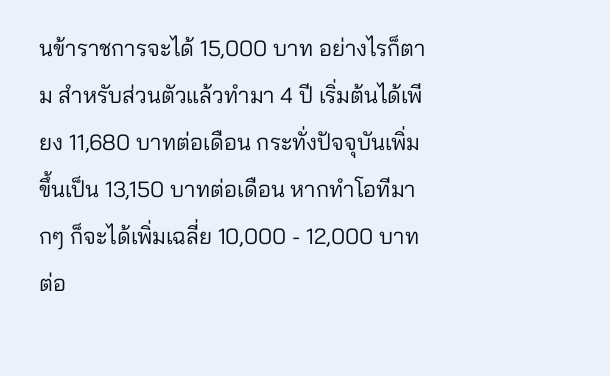นข้าราชการจะได้ 15,000 บาท อย่างไรก็ตาม สำหรับส่วนตัวแล้วทำมา 4 ปี เริ่มต้นได้เพียง 11,680 บาทต่อเดือน กระทั่งปัจจุบันเพิ่มขึ้นเป็น 13,150 บาทต่อเดือน หากทำโอทีมากๆ ก็จะได้เพิ่มเฉลี่ย 10,000 - 12,000 บาทต่อ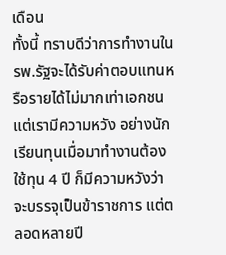เดือน
ทั้งนี้ ทราบดีว่าการทำงานใน รพ.รัฐจะได้รับค่าตอบแทนหรือรายได้ไม่มากเท่าเอกชน แต่เรามีความหวัง อย่างนักเรียนทุนเมื่อมาทำงานต้องใช้ทุน 4 ปี ก็มีความหวังว่าจะบรรจุเป็นข้าราชการ แต่ตลอดหลายปี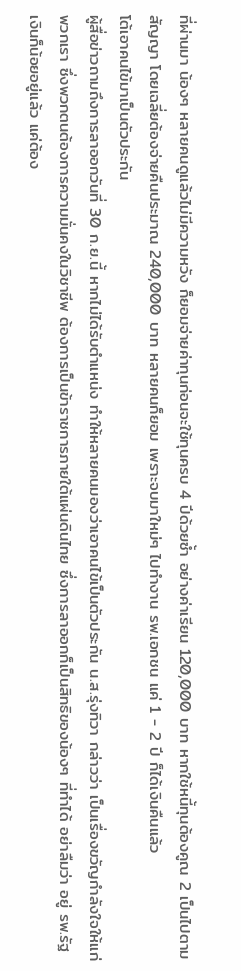ที่ผ่านมา น้องๆ หลายคนดูแล้วไม่มีความหวัง ก็ยอมจ่ายค่าทุนก่อนจะใช้ทุนครบ 4 ปีด้วยซ้ำ อย่างค่าเรียน 120,000 บาท หากใช้หนี้ทุนต้องคูณ 2 เป็นไปตามสัญญา โดยเฉลี่ยต้องจ่ายคืนประมาณ 240,000 บาท หลายคนก็ยอม เพราะจบมาใหม่ๆ ไปทำงาน รพ.เอกชน แค่ 1 - 2 ปี ก็ได้เงินคืนแล้ว
โต้เอาคนไข้มาเป็นตัวประกัน
ผู้สื่อข่าวถามถึงการลาออกวันที่ 30 ก.ย.นี้ หากไม่ได้รับตำแหน่ง ทำให้หลายคนมองว่าเอาคนไข้เป็นตัวประกัน น.ส.รุ่งทิวา กล่าวว่า เป็นเรื่องขวัญกำลังใจให้แก่พวกเรา ซึ่งพวกตนต้องการความมั่นคงในวิชาชีพ ต้องการเป็นข้าราชการภายใต้แผ่นดินไทย ซึ่งการลาออกก็เป็นสิทธิของน้องๆ ที่ทำได้ อย่าลืมว่า อยู่ รพ.รัฐ เงินก็น้อยอยู่แล้ว แค่ต้อง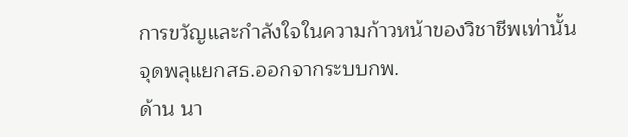การขวัญและกำลังใจในความก้าวหน้าของวิชาชีพเท่านั้น
จุดพลุแยกสธ.ออกจากระบบกพ.
ด้าน นา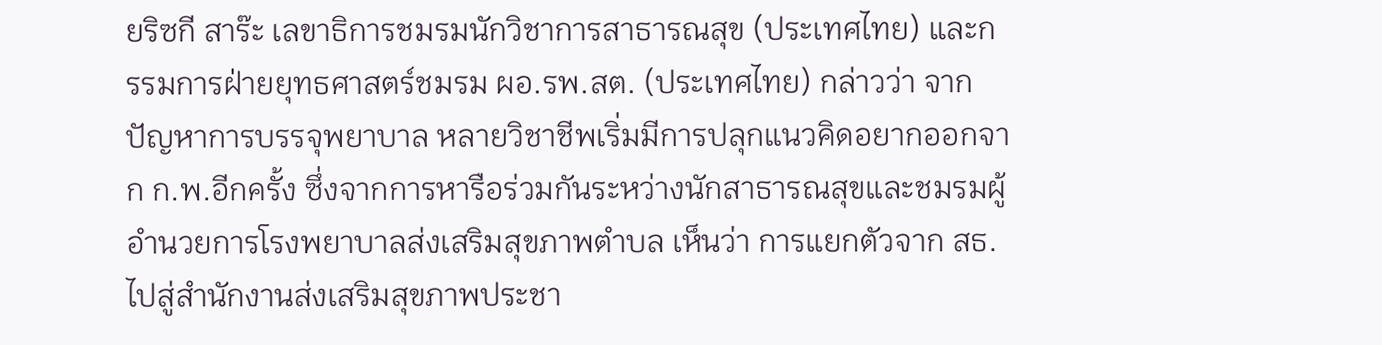ยริซกี สาร๊ะ เลขาธิการชมรมนักวิชาการสาธารณสุข (ประเทศไทย) และกรรมการฝ่ายยุทธศาสตร์ชมรม ผอ.รพ.สต. (ประเทศไทย) กล่าวว่า จากปัญหาการบรรจุพยาบาล หลายวิชาชีพเริ่มมีการปลุกแนวคิดอยากออกจาก ก.พ.อีกครั้ง ซึ่งจากการหารือร่วมกันระหว่างนักสาธารณสุขและชมรมผู้อำนวยการโรงพยาบาลส่งเสริมสุขภาพตำบล เห็นว่า การแยกตัวจาก สธ.ไปสู่สำนักงานส่งเสริมสุขภาพประชา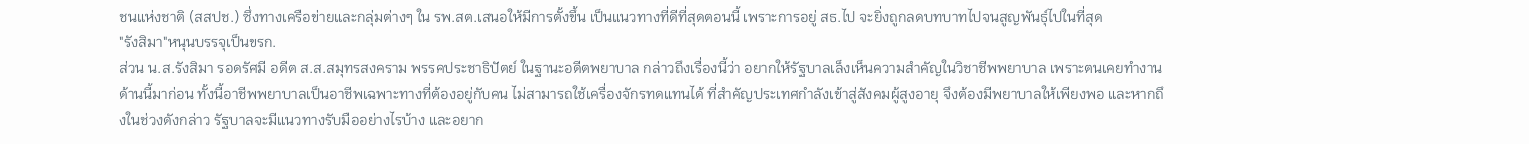ชนแห่งชาติ (สสปช.) ซึ่งทางเครือข่ายและกลุ่มต่างๆ ใน รพ.สต.เสนอให้มีการตั้งขึ้น เป็นแนวทางที่ดีที่สุดตอนนี้ เพราะการอยู่ สธ.ไป จะยิ่งถูกลดบทบาทไปจนสูญพันธุ์ไปในที่สุด
"รังสิมา"หนุนบรรจุเป็นขรก.
ส่วน น.ส.รังสิมา รอดรัศมี อดีต ส.ส.สมุทรสงคราม พรรคประชาธิปัตย์ ในฐานะอดีตพยาบาล กล่าวถึงเรื่องนี้ว่า อยากให้รัฐบาลเล็งเห็นความสำคัญในวิชาชีพพยาบาล เพราะตนเคยทำงานด้านนี้มาก่อน ทั้งนี้อาชีพพยาบาลเป็นอาชีพเฉพาะทางที่ต้องอยู่กับคน ไม่สามารถใช้เครื่องจักรทดแทนได้ ที่สำคัญประเทศกำลังเข้าสู่สังคมผู้สูงอายุ จึงต้องมีพยาบาลให้เพียงพอ และหากถึงในช่วงดังกล่าว รัฐบาลจะมีแนวทางรับมืออย่างไรบ้าง และอยาก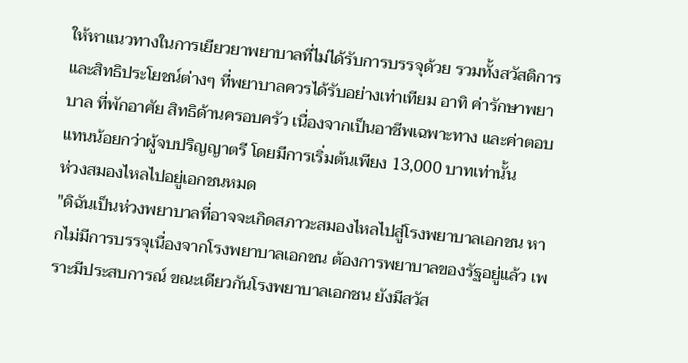ให้หาแนวทางในการเยียวยาพยาบาลที่ไม่ได้รับการบรรจุด้วย รวมทั้งสวัสดิการ และสิทธิประโยชน์ต่างๆ ที่พยาบาลควรได้รับอย่างเท่าเทียม อาทิ ค่ารักษาพยาบาล ที่พักอาศัย สิทธิด้านครอบครัว เนื่องจากเป็นอาชีพเฉพาะทาง และค่าตอบแทนน้อยกว่าผู้จบปริญญาตรี โดยมีการเริ่มต้นเพียง 13,000 บาทเท่านั้น
ห่วงสมองไหลไปอยู่เอกชนหมด
"ดิฉันเป็นห่วงพยาบาลที่อาจจะเกิดสภาวะสมองไหลไปสู่โรงพยาบาลเอกชน หากไม่มีการบรรจุเนื่องจากโรงพยาบาลเอกชน ต้องการพยาบาลของรัฐอยู่แล้ว เพราะมีประสบการณ์ ขณะเดียวกันโรงพยาบาลเอกชน ยังมีสวัส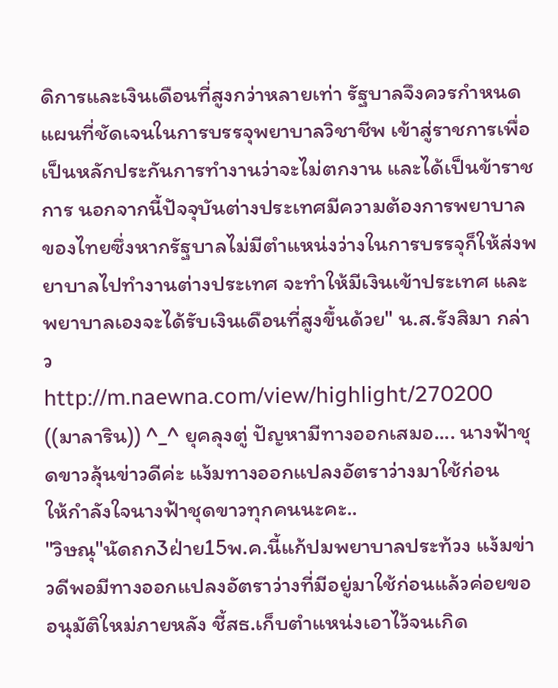ดิการและเงินเดือนที่สูงกว่าหลายเท่า รัฐบาลจึงควรกำหนดแผนที่ชัดเจนในการบรรจุพยาบาลวิชาชีพ เข้าสู่ราชการเพื่อเป็นหลักประกันการทำงานว่าจะไม่ตกงาน และได้เป็นข้าราชการ นอกจากนี้ปัจจุบันต่างประเทศมีความต้องการพยาบาลของไทยซึ่งหากรัฐบาลไม่มีตำแหน่งว่างในการบรรจุก็ให้ส่งพยาบาลไปทำงานต่างประเทศ จะทำให้มีเงินเข้าประเทศ และพยาบาลเองจะได้รับเงินเดือนที่สูงขึ้นด้วย" น.ส.รังสิมา กล่าว
http://m.naewna.com/view/highlight/270200
((มาลาริน)) ^_^ ยุคลุงตู่ ปัญหามีทางออกเสมอ.... นางฟ้าชุดขาวลุ้นข่าวดีค่ะ แง้มทางออกแปลงอัตราว่างมาใช้ก่อน
ให้กำลังใจนางฟ้าชุดขาวทุกคนนะคะ..
"วิษณุ"นัดถก3ฝ่าย15พ.ค.นี้แก้ปมพยาบาลประท้วง แง้มข่าวดีพอมีทางออกแปลงอัตราว่างที่มีอยู่มาใช้ก่อนแล้วค่อยขออนุมัติใหม่ภายหลัง ชี้สธ.เก็บตำแหน่งเอาไว้จนเกิด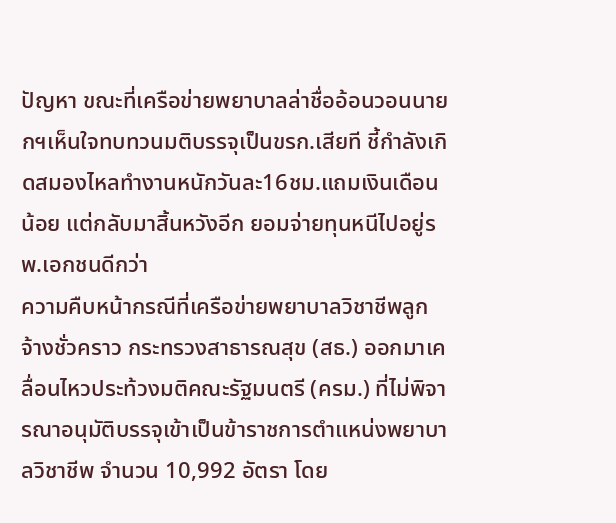ปัญหา ขณะที่เครือข่ายพยาบาลล่าชื่ออ้อนวอนนายกฯเห็นใจทบทวนมติบรรจุเป็นขรก.เสียที ชี้กำลังเกิดสมองไหลทำงานหนักวันละ16ชม.แถมเงินเดือนน้อย แต่กลับมาสิ้นหวังอีก ยอมจ่ายทุนหนีไปอยู่รพ.เอกชนดีกว่า
ความคืบหน้ากรณีที่เครือข่ายพยาบาลวิชาชีพลูกจ้างชั่วคราว กระทรวงสาธารณสุข (สธ.) ออกมาเคลื่อนไหวประท้วงมติคณะรัฐมนตรี (ครม.) ที่ไม่พิจารณาอนุมัติบรรจุเข้าเป็นข้าราชการตำแหน่งพยาบาลวิชาชีพ จำนวน 10,992 อัตรา โดย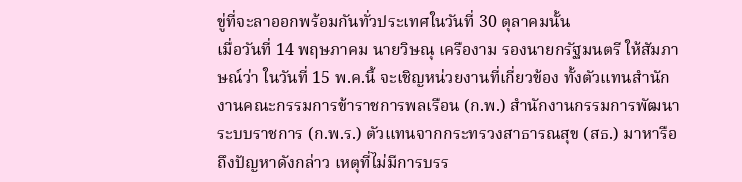ขู่ที่จะลาออกพร้อมกันทั่วประเทศในวันที่ 30 ตุลาคมนั้น
เมื่อวันที่ 14 พฤษภาคม นายวิษณุ เครืองาม รองนายกรัฐมนตรี ให้สัมภาษณ์ว่า ในวันที่ 15 พ.ค.นี้ จะเชิญหน่วยงานที่เกี่ยวข้อง ทั้งตัวแทนสำนักงานคณะกรรมการข้าราชการพลเรือน (ก.พ.) สำนักงานกรรมการพัฒนาระบบราชการ (ก.พ.ร.) ตัวแทนจากกระทรวงสาธารณสุข (สธ.) มาหารือถึงปัญหาดังกล่าว เหตุที่ไม่มีการบรร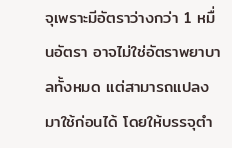จุเพราะมีอัตราว่างกว่า 1 หมื่นอัตรา อาจไม่ใช่อัตราพยาบาลทั้งหมด แต่สามารถแปลงมาใช้ก่อนได้ โดยให้บรรจุตำ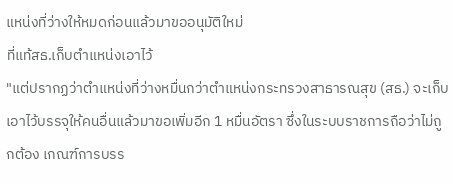แหน่งที่ว่างให้หมดก่อนแล้วมาขออนุมัติใหม่
ที่แท้สธ.เก็บตำแหน่งเอาไว้
"แต่ปรากฏว่าตำแหน่งที่ว่างหมื่นกว่าตำแหน่งกระทรวงสาธารณสุข (สธ.) จะเก็บเอาไว้บรรจุให้คนอื่นแล้วมาขอเพิ่มอีก 1 หมื่นอัตรา ซึ่งในระบบราชการถือว่าไม่ถูกต้อง เกณฑ์การบรร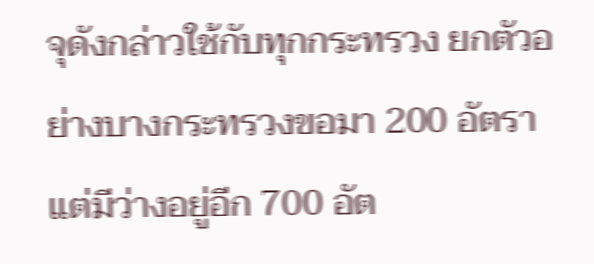จุดังกล่าวใช้กับทุกกระทรวง ยกตัวอย่างบางกระทรวงขอมา 200 อัตรา แต่มีว่างอยู่อีก 700 อัต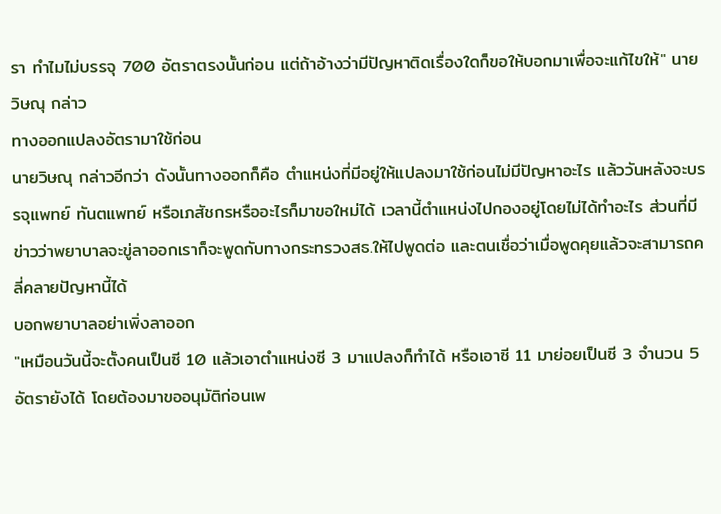รา ทำไมไม่บรรจุ 700 อัตราตรงนั้นก่อน แต่ถ้าอ้างว่ามีปัญหาติดเรื่องใดก็ขอให้บอกมาเพื่อจะแก้ไขให้" นายวิษณุ กล่าว
ทางออกแปลงอัตรามาใช้ก่อน
นายวิษณุ กล่าวอีกว่า ดังนั้นทางออกก็คือ ตำแหน่งที่มีอยู่ให้แปลงมาใช้ก่อนไม่มีปัญหาอะไร แล้ววันหลังจะบรรจุแพทย์ ทันตแพทย์ หรือเภสัชกรหรืออะไรก็มาขอใหม่ได้ เวลานี้ตำแหน่งไปกองอยู่โดยไม่ได้ทำอะไร ส่วนที่มีข่าวว่าพยาบาลจะขู่ลาออกเราก็จะพูดกับทางกระทรวงสธ.ให้ไปพูดต่อ และตนเชื่อว่าเมื่อพูดคุยแล้วจะสามารถคลี่คลายปัญหานี้ได้
บอกพยาบาลอย่าเพิ่งลาออก
"เหมือนวันนี้จะตั้งคนเป็นซี 10 แล้วเอาตำแหน่งซี 3 มาแปลงก็ทำได้ หรือเอาซี 11 มาย่อยเป็นซี 3 จำนวน 5 อัตรายังได้ โดยต้องมาขออนุมัติก่อนเพ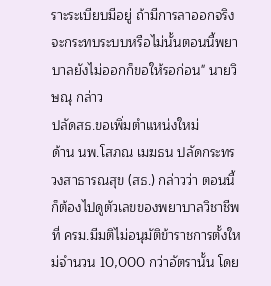ราะระเบียบมีอยู่ ถ้ามีการลาออกจริงจะกระทบระบบหรือไม่นั้นตอนนี้พยาบาลยังไม่ออกก็ขอให้รอก่อน" นายวิษณุ กล่าว
ปลัดสธ.ขอเพิ่มตำแหน่งใหม่
ด้าน นพ.โสภณ เมฆธน ปลัดกระทรวงสาธารณสุข (สธ.) กล่าวว่า ตอนนี้ก็ต้องไปดูตัวเลขของพยาบาลวิชาชีพที่ ครม.มีมติไม่อนุมัติข้าราชการตั้งใหม่จำนวน 10,000 กว่าอัตรานั้น โดย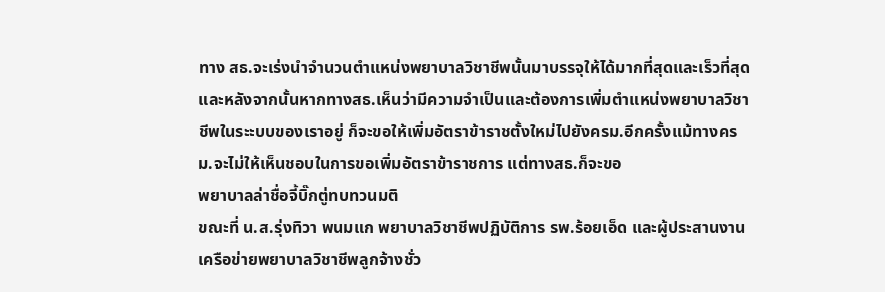ทาง สธ.จะเร่งนำจำนวนตำแหน่งพยาบาลวิชาชีพนั้นมาบรรจุให้ได้มากที่สุดและเร็วที่สุด และหลังจากนั้นหากทางสธ.เห็นว่ามีความจำเป็นและต้องการเพิ่มตำแหน่งพยาบาลวิชาชีพในระะบบของเราอยู่ ก็จะขอให้เพิ่มอัตราข้าราชตั้งใหม่ไปยังครม.อีกครั้งแม้ทางครม.จะไม่ให้เห็นชอบในการขอเพิ่มอัตราข้าราชการ แต่ทางสธ.ก็จะขอ
พยาบาลล่าชื่อจี้บิ๊กตู่ทบทวนมติ
ขณะที่ น.ส.รุ่งทิวา พนมแก พยาบาลวิชาชีพปฏิบัติการ รพ.ร้อยเอ็ด และผู้ประสานงานเครือข่ายพยาบาลวิชาชีพลูกจ้างชั่ว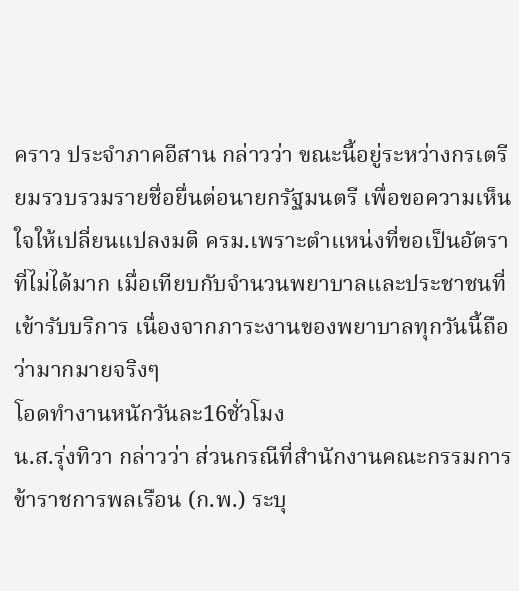คราว ประจำภาคอีสาน กล่าวว่า ขณะนี้อยู่ระหว่างกรเตรียมรวบรวมรายชื่อยื่นต่อนายกรัฐมนตรี เพื่อขอความเห็นใจให้เปลี่ยนแปลงมติ ครม.เพราะตำแหน่งที่ขอเป็นอัตราที่ไม่ได้มาก เมื่อเทียบกับจำนวนพยาบาลและประชาชนที่เข้ารับบริการ เนื่องจากภาระงานของพยาบาลทุกวันนี้ถือว่ามากมายจริงๆ
โอดทำงานหนักวันละ16ชั่วโมง
น.ส.รุ่งทิวา กล่าวว่า ส่วนกรณีที่สำนักงานคณะกรรมการข้าราชการพลเรือน (ก.พ.) ระบุ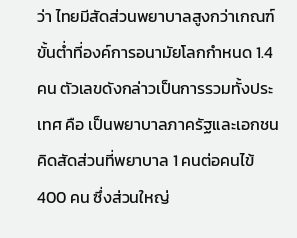ว่า ไทยมีสัดส่วนพยาบาลสูงกว่าเกณฑ์ขั้นต่ำที่องค์การอนามัยโลกกำหนด 1.4 คน ตัวเลขดังกล่าวเป็นการรวมทั้งประเทศ คือ เป็นพยาบาลภาครัฐและเอกชน คิดสัดส่วนที่พยาบาล 1 คนต่อคนไข้ 400 คน ซึ่งส่วนใหญ่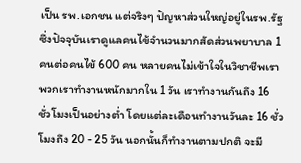เป็น รพ.เอกชน แต่จริงๆ ปัญหาส่วนใหญ่อยู่ในรพ.รัฐ ซึ่งปัจจุบันเราดูแลคนไข้จำนวนมากสัดส่วนพยาบาล 1 คนต่อคนไข้ 600 คน หลายคนไม่เข้าใจในวิชาชีพเรา พวกเราทำงานหนักมากใน 1 วัน เราทำงานกันถึง 16 ชั่วโมงเป็นอย่างต่ำ โดยแต่ละเดือนทำงานวันละ 16 ชั่วโมงถึง 20 - 25 วัน นอกนั้นก็ทำงานตามปกติ จะมี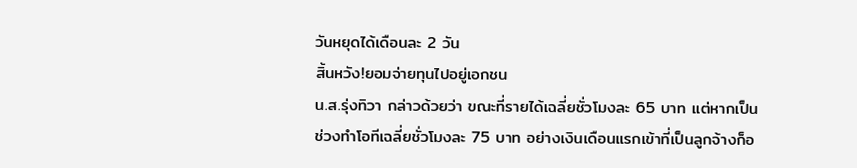วันหยุดได้เดือนละ 2 วัน
สิ้นหวัง!ยอมจ่ายทุนไปอยู่เอกชน
น.ส.รุ่งทิวา กล่าวด้วยว่า ขณะที่รายได้เฉลี่ยชั่วโมงละ 65 บาท แต่หากเป็นช่วงทำโอทีเฉลี่ยชั่วโมงละ 75 บาท อย่างเงินเดือนแรกเข้าที่เป็นลูกจ้างก็อ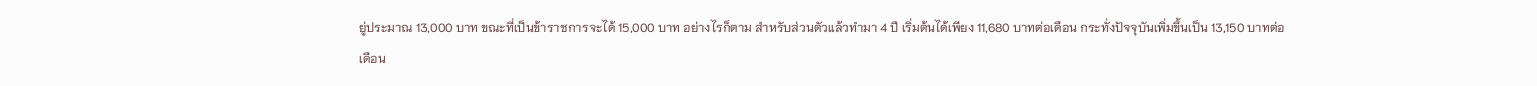ยู่ประมาณ 13,000 บาท ขณะที่เป็นข้าราชการจะได้ 15,000 บาท อย่างไรก็ตาม สำหรับส่วนตัวแล้วทำมา 4 ปี เริ่มต้นได้เพียง 11,680 บาทต่อเดือน กระทั่งปัจจุบันเพิ่มขึ้นเป็น 13,150 บาทต่อเดือน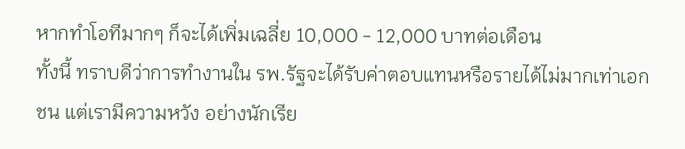หากทำโอทีมากๆ ก็จะได้เพิ่มเฉลี่ย 10,000 - 12,000 บาทต่อเดือน
ทั้งนี้ ทราบดีว่าการทำงานใน รพ.รัฐจะได้รับค่าตอบแทนหรือรายได้ไม่มากเท่าเอกชน แต่เรามีความหวัง อย่างนักเรีย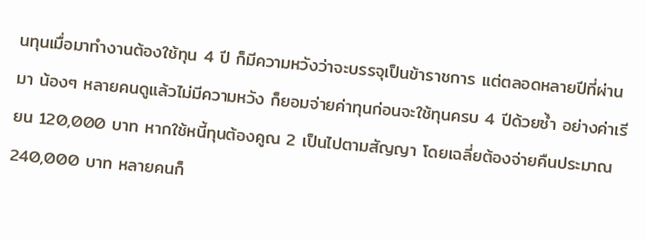นทุนเมื่อมาทำงานต้องใช้ทุน 4 ปี ก็มีความหวังว่าจะบรรจุเป็นข้าราชการ แต่ตลอดหลายปีที่ผ่านมา น้องๆ หลายคนดูแล้วไม่มีความหวัง ก็ยอมจ่ายค่าทุนก่อนจะใช้ทุนครบ 4 ปีด้วยซ้ำ อย่างค่าเรียน 120,000 บาท หากใช้หนี้ทุนต้องคูณ 2 เป็นไปตามสัญญา โดยเฉลี่ยต้องจ่ายคืนประมาณ 240,000 บาท หลายคนก็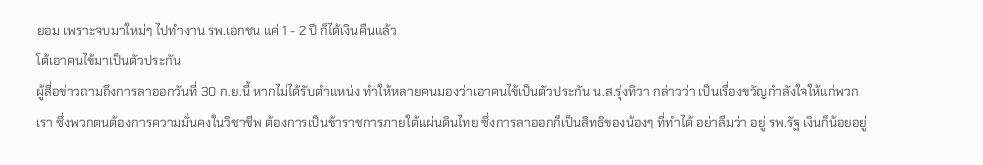ยอม เพราะจบมาใหม่ๆ ไปทำงาน รพ.เอกชน แค่ 1 - 2 ปี ก็ได้เงินคืนแล้ว
โต้เอาคนไข้มาเป็นตัวประกัน
ผู้สื่อข่าวถามถึงการลาออกวันที่ 30 ก.ย.นี้ หากไม่ได้รับตำแหน่ง ทำให้หลายคนมองว่าเอาคนไข้เป็นตัวประกัน น.ส.รุ่งทิวา กล่าวว่า เป็นเรื่องขวัญกำลังใจให้แก่พวกเรา ซึ่งพวกตนต้องการความมั่นคงในวิชาชีพ ต้องการเป็นข้าราชการภายใต้แผ่นดินไทย ซึ่งการลาออกก็เป็นสิทธิของน้องๆ ที่ทำได้ อย่าลืมว่า อยู่ รพ.รัฐ เงินก็น้อยอยู่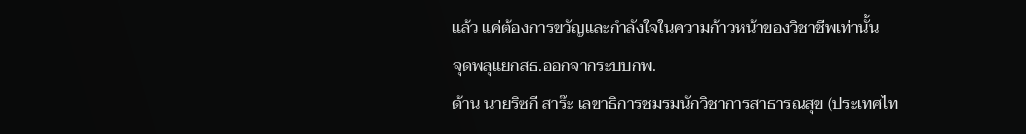แล้ว แค่ต้องการขวัญและกำลังใจในความก้าวหน้าของวิชาชีพเท่านั้น
จุดพลุแยกสธ.ออกจากระบบกพ.
ด้าน นายริซกี สาร๊ะ เลขาธิการชมรมนักวิชาการสาธารณสุข (ประเทศไท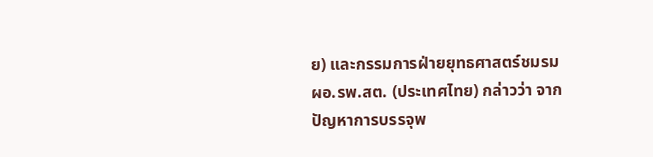ย) และกรรมการฝ่ายยุทธศาสตร์ชมรม ผอ.รพ.สต. (ประเทศไทย) กล่าวว่า จากปัญหาการบรรจุพ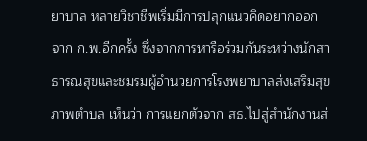ยาบาล หลายวิชาชีพเริ่มมีการปลุกแนวคิดอยากออกจาก ก.พ.อีกครั้ง ซึ่งจากการหารือร่วมกันระหว่างนักสาธารณสุขและชมรมผู้อำนวยการโรงพยาบาลส่งเสริมสุขภาพตำบล เห็นว่า การแยกตัวจาก สธ.ไปสู่สำนักงานส่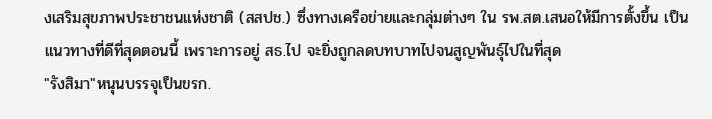งเสริมสุขภาพประชาชนแห่งชาติ (สสปช.) ซึ่งทางเครือข่ายและกลุ่มต่างๆ ใน รพ.สต.เสนอให้มีการตั้งขึ้น เป็นแนวทางที่ดีที่สุดตอนนี้ เพราะการอยู่ สธ.ไป จะยิ่งถูกลดบทบาทไปจนสูญพันธุ์ไปในที่สุด
"รังสิมา"หนุนบรรจุเป็นขรก.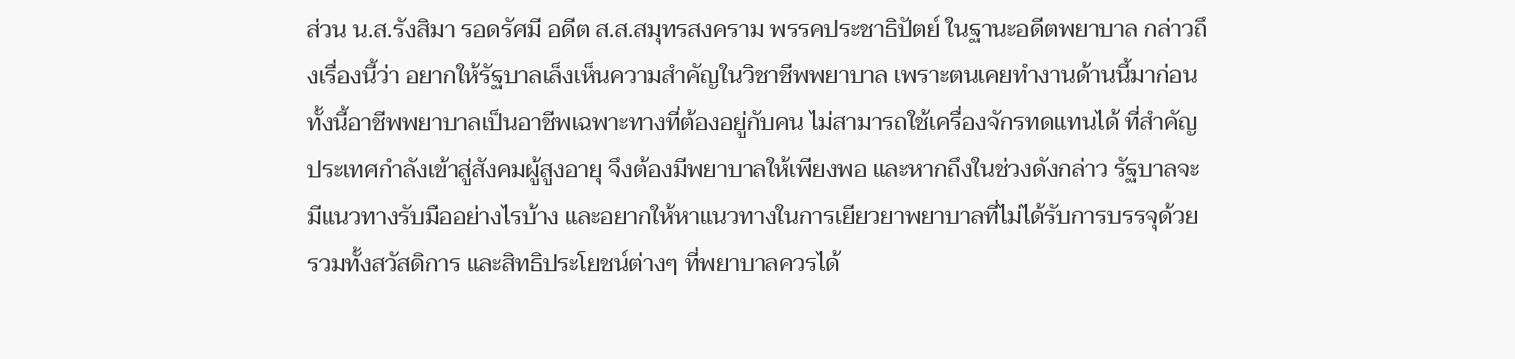ส่วน น.ส.รังสิมา รอดรัศมี อดีต ส.ส.สมุทรสงคราม พรรคประชาธิปัตย์ ในฐานะอดีตพยาบาล กล่าวถึงเรื่องนี้ว่า อยากให้รัฐบาลเล็งเห็นความสำคัญในวิชาชีพพยาบาล เพราะตนเคยทำงานด้านนี้มาก่อน ทั้งนี้อาชีพพยาบาลเป็นอาชีพเฉพาะทางที่ต้องอยู่กับคน ไม่สามารถใช้เครื่องจักรทดแทนได้ ที่สำคัญประเทศกำลังเข้าสู่สังคมผู้สูงอายุ จึงต้องมีพยาบาลให้เพียงพอ และหากถึงในช่วงดังกล่าว รัฐบาลจะมีแนวทางรับมืออย่างไรบ้าง และอยากให้หาแนวทางในการเยียวยาพยาบาลที่ไม่ได้รับการบรรจุด้วย รวมทั้งสวัสดิการ และสิทธิประโยชน์ต่างๆ ที่พยาบาลควรได้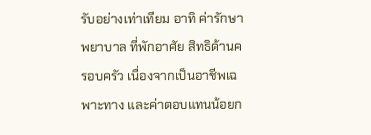รับอย่างเท่าเทียม อาทิ ค่ารักษาพยาบาล ที่พักอาศัย สิทธิด้านครอบครัว เนื่องจากเป็นอาชีพเฉพาะทาง และค่าตอบแทนน้อยก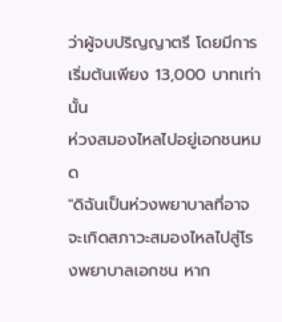ว่าผู้จบปริญญาตรี โดยมีการเริ่มต้นเพียง 13,000 บาทเท่านั้น
ห่วงสมองไหลไปอยู่เอกชนหมด
"ดิฉันเป็นห่วงพยาบาลที่อาจจะเกิดสภาวะสมองไหลไปสู่โรงพยาบาลเอกชน หาก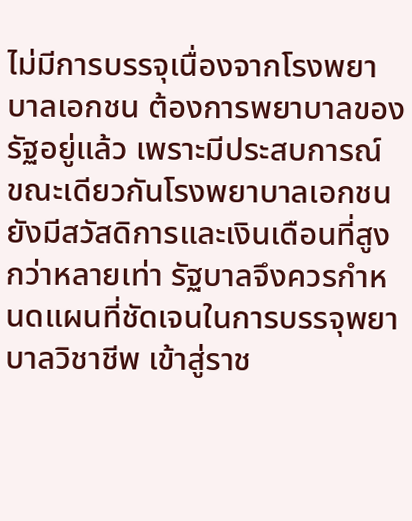ไม่มีการบรรจุเนื่องจากโรงพยาบาลเอกชน ต้องการพยาบาลของรัฐอยู่แล้ว เพราะมีประสบการณ์ ขณะเดียวกันโรงพยาบาลเอกชน ยังมีสวัสดิการและเงินเดือนที่สูงกว่าหลายเท่า รัฐบาลจึงควรกำหนดแผนที่ชัดเจนในการบรรจุพยาบาลวิชาชีพ เข้าสู่ราช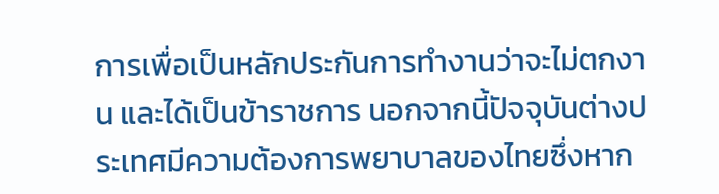การเพื่อเป็นหลักประกันการทำงานว่าจะไม่ตกงาน และได้เป็นข้าราชการ นอกจากนี้ปัจจุบันต่างประเทศมีความต้องการพยาบาลของไทยซึ่งหาก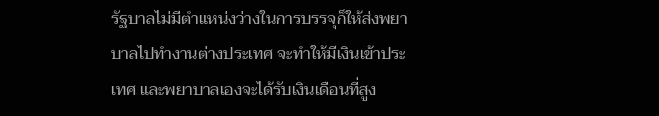รัฐบาลไม่มีตำแหน่งว่างในการบรรจุก็ให้ส่งพยาบาลไปทำงานต่างประเทศ จะทำให้มีเงินเข้าประเทศ และพยาบาลเองจะได้รับเงินเดือนที่สูง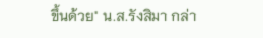ขึ้นด้วย" น.ส.รังสิมา กล่า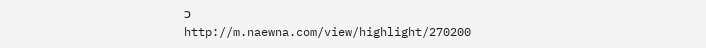ว
http://m.naewna.com/view/highlight/270200